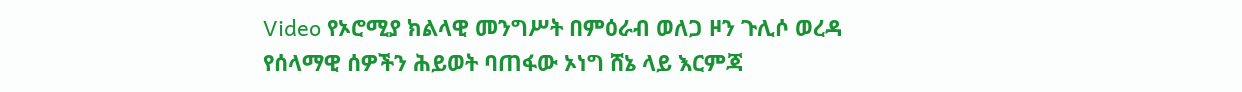Video የኦሮሚያ ክልላዊ መንግሥት በምዕራብ ወለጋ ዞን ጉሊሶ ወረዳ የሰላማዊ ሰዎችን ሕይወት ባጠፋው ኦነግ ሸኔ ላይ እርምጃ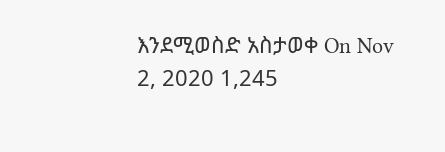እንደሚወስድ አስታወቀ On Nov 2, 2020 1,245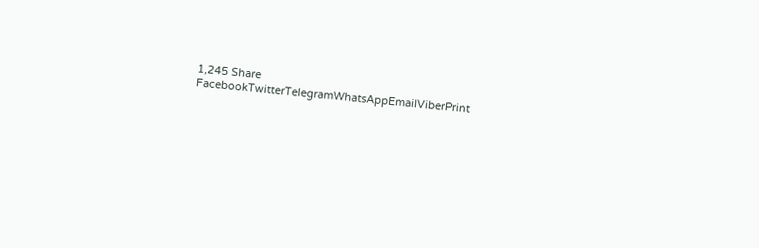1,245 Share FacebookTwitterTelegramWhatsAppEmailViberPrint